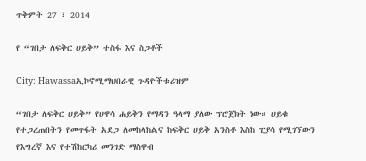ጥቅምት 27 ፣ 2014

የ “ገበታ ለፍቅር ሀይቅ” ተስፋ እና ስጋቶች

City: Hawassaኢኮኖሚማህበራዊ ጉዳዮችቱሪዝም

“ገበታ ለፍቅር ሀይቅ” የሀዋሳ ሐይቅን የማዳን ዓላማ ያለው ፕሮጀክት ነው። ሀይቁ የተጋረጠበትን የመጥፋት አደጋ ለመከላከልና ከፍቅር ሀይቅ አንስቶ እስከ ፒያሳ የሚገኘውን የእግረኛ እና የተሽከርካሪ መንገድ ማስዋብ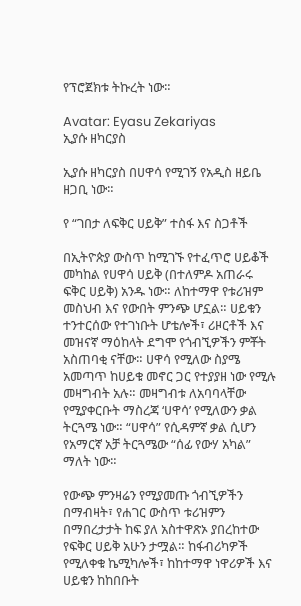የፕሮጀክቱ ትኩረት ነው።

Avatar: Eyasu Zekariyas
ኢያሱ ዘካርያስ

ኢያሱ ዘካርያስ በሀዋሳ የሚገኝ የአዲስ ዘይቤ ዘጋቢ ነው።

የ “ገበታ ለፍቅር ሀይቅ” ተስፋ እና ስጋቶች

በኢትዮጵያ ውስጥ ከሚገኙ የተፈጥሮ ሀይቆች መካከል የሀዋሳ ሀይቅ (በተለምዶ አጠራሩ ፍቅር ሀይቅ) አንዱ ነው። ለከተማዋ የቱሪዝም መስህብ እና የውበት ምንጭ ሆኗል። ሀይቁን ተንተርሰው የተገነቡት ሆቴሎች፣ ሪዞርቶች እና መዝናኛ ማዕከላት ደግሞ የጎብኚዎችን ምቾት አስጠባቂ ናቸው። ሀዋሳ የሚለው ስያሜ አመጣጥ ከሀይቁ መኖር ጋር የተያያዘ ነው የሚሉ መዛግብት አሉ። መዛግብቱ ለአባባላቸው የሚያቀርቡት ማስረጃ ‘ሀዋሳ’ የሚለውን ቃል ትርጓሜ ነው። “ሀዋሳ” የሲዳምኛ ቃል ሲሆን የአማርኛ አቻ ትርጓሜው “ሰፊ የውሃ አካል” ማለት ነው።

የውጭ ምንዛሬን የሚያመጡ ጎብኚዎችን በማብዛት፣ የሐገር ውስጥ ቱሪዝምን በማበረታታት ከፍ ያለ አስተዋጽኦ ያበረከተው የፍቅር ሀይቅ አሁን ታሟል። ከፋብሪካዎች የሚለቀቁ ኬሚካሎች፣ ከከተማዋ ነዋሪዎች እና ሀይቁን ከከበቡት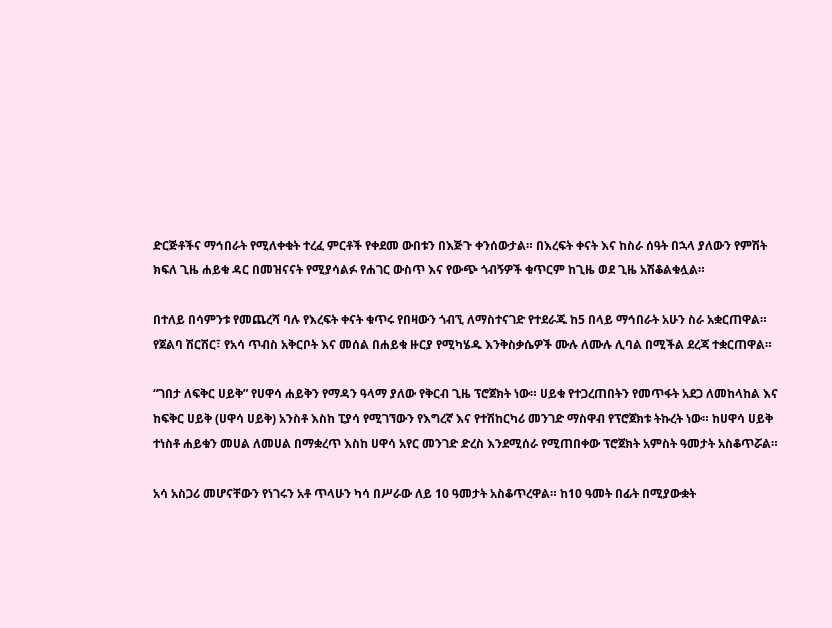ድርጅቶችና ማኅበራት የሚለቀቁት ተረፈ ምርቶች የቀደመ ውበቱን በእጅጉ ቀንሰውታል። በእረፍት ቀናት እና ከስራ ሰዓት በኋላ ያለውን የምሽት ክፍለ ጊዜ ሐይቁ ዳር በመዝናናት የሚያሳልፉ የሐገር ውስጥ እና የውጭ ጎብኝዎች ቁጥርም ከጊዜ ወደ ጊዜ አሽቆልቁሏል።

በተለይ በሳምንቱ የመጨረሻ ባሉ የእረፍት ቀናት ቁጥሩ የበዛውን ጎብኚ ለማስተናገድ የተደራጁ ከ5 በላይ ማኅበራት አሁን ስራ አቋርጠዋል። የጀልባ ሽርሽር፣ የአሳ ጥብስ አቅርቦት እና መሰል በሐይቁ ዙርያ የሚካሄዱ እንቅስቃሴዎች ሙሉ ለሙሉ ሊባል በሚችል ደረጃ ተቋርጠዋል።

“ገበታ ለፍቅር ሀይቅ” የሀዋሳ ሐይቅን የማዳን ዓላማ ያለው የቅርብ ጊዜ ፕሮጀክት ነው። ሀይቁ የተጋረጠበትን የመጥፋት አደጋ ለመከላከል እና ከፍቅር ሀይቅ (ሀዋሳ ሀይቅ) አንስቶ እስከ ፒያሳ የሚገኘውን የእግረኛ እና የተሽከርካሪ መንገድ ማስዋብ የፕሮጀክቱ ትኩረት ነው። ከሀዋሳ ሀይቅ ተነስቶ ሐይቁን መሀል ለመሀል በማቋረጥ እስከ ሀዋሳ አየር መንገድ ድረስ እንደሚሰራ የሚጠበቀው ፕሮጀክት አምስት ዓመታት አስቆጥሯል።

አሳ አስጋሪ መሆናቸውን የነገሩን አቶ ጥላሁን ካሳ በሥራው ለይ 10 ዓመታት አስቆጥረዋል። ከ10 ዓመት በፊት በሚያውቋት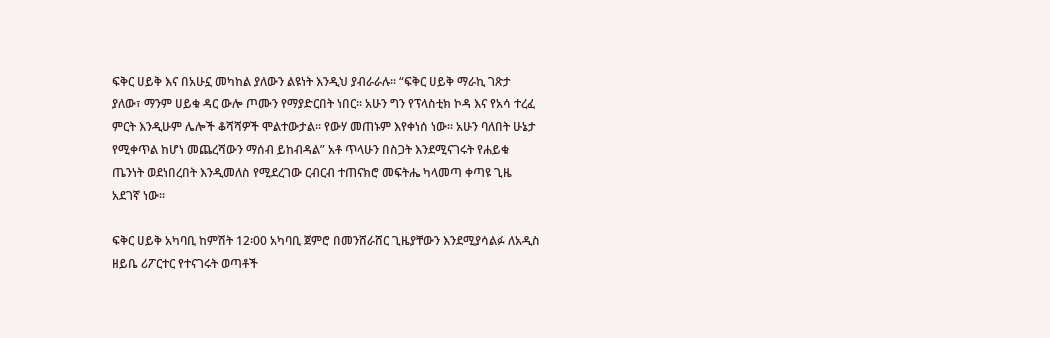ፍቅር ሀይቅ እና በአሁኗ መካከል ያለውን ልዩነት እንዲህ ያብራራሉ። “ፍቅር ሀይቅ ማራኪ ገጽታ ያለው፣ ማንም ሀይቁ ዳር ውሎ ጦሙን የማያድርበት ነበር። አሁን ግን የፕላስቲክ ኮዳ እና የአሳ ተረፈ ምርት እንዲሁም ሌሎች ቆሻሻዎች ሞልተውታል። የውሃ መጠኑም እየቀነሰ ነው። አሁን ባለበት ሁኔታ የሚቀጥል ከሆነ መጨረሻውን ማሰብ ይከብዳል” አቶ ጥላሁን በስጋት እንደሚናገሩት የሐይቁ ጤንነት ወደነበረበት እንዲመለስ የሚደረገው ርብርብ ተጠናክሮ መፍትሔ ካላመጣ ቀጣዩ ጊዜ አደገኛ ነው።

ፍቅር ሀይቅ አካባቢ ከምሽት 12፡00 አካባቢ ጀምሮ በመንሸራሸር ጊዜያቸውን እንደሚያሳልፉ ለአዲስ ዘይቤ ሪፖርተር የተናገሩት ወጣቶች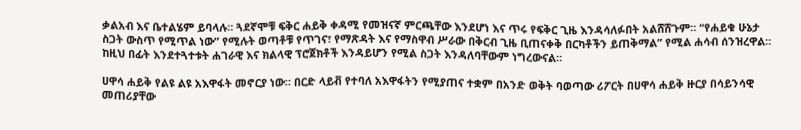ቃልአብ እና ቤተልሄም ይባላሉ። ጓደኛሞቹ ፍቅር ሐይቅ ቀዳሚ የመዝናኛ ምርጫቸው እንደሆነ እና ጥሩ የፍቅር ጊዜ እንዳሳለፉበት አልሸሸጉም። “የሐይቁ ሁኔታ ስጋት ውስጥ የሚጥል ነው” የሚሉት ወጣቶቹ የጥገና፣ የማጽዳት እና የማስዋብ ሥራው በቅርብ ጊዜ ቢጠናቀቅ በርካቶችን ይጠቅማል” የሚል ሐሳብ ሰንዝረዋል። ከዚህ በፊት እንደተጓተቱት ሐገራዊ እና ክልላዊ ፕሮጀክቶች እንዳይሆን የሚል ስጋት እንዳለባቸውም ነግረውናል።

ሀዋሳ ሐይቅ የልዩ ልዩ አእዋፋት መኖርያ ነው። በርድ ላይቭ የተባለ አእዋፋትን የሚያጠና ተቋም በአንድ ወቅት ባወጣው ሪፖርት በሀዋሳ ሐይቅ ዙርያ በሳይንሳዊ መጠሪያቸው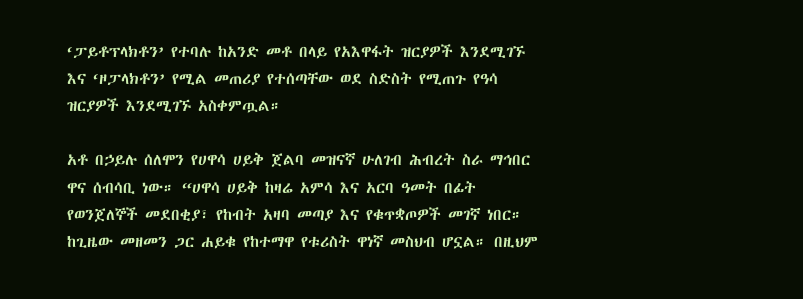‘ፓይቶፕላክቶን’ የተባሉ ከአንድ መቶ በላይ የአእዋፋት ዝርያዎች እንደሚገኙ እና ‘ዞፓላክቶን’ የሚል መጠሪያ የተሰጣቸው ወደ ስድስት የሚጠጉ የዓሳ ዝርያዎች እንደሚገኙ አስቀምጧል።

አቶ በኃይሉ ሰለሞን የሀዋሳ ሀይቅ ጀልባ መዝናኛ ሁለገብ ሕብረት ስራ ማኅበር ዋና ሰብሳቢ ነው። “ሀዋሳ ሀይቅ ከዛሬ አምሳ እና አርባ ዓመት በፊት የወንጀለኞች መደበቂያ፣ የከብት አዛባ መጣያ እና የቁጥቋጦዎች መገኛ ነበር። ከጊዜው መዘመን ጋር ሐይቁ የከተማዋ የቱሪስት ዋነኛ መስህብ ሆኗል። በዚህም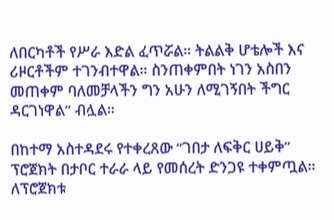ለበርካቶች የሥራ እድል ፈጥሯል። ትልልቅ ሆቴሎች እና ሪዞርቶችም ተገንብተዋል። ስንጠቀምበት ነገን አስበን መጠቀም ባለመቻላችን ግን አሁን ለሚገኝበት ችግር ዳርገነዋል” ብሏል።

በከተማ አስተዳደሩ የተቀረጸው “ገበታ ለፍቅር ሀይቅ” ፕሮጀክት በታቦር ተራራ ላይ የመሰረት ድንጋዩ ተቀምጧል። ለፕሮጀክቱ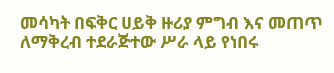መሳካት በፍቅር ሀይቅ ዙሪያ ምግብ እና መጠጥ ለማቅረብ ተደራጅተው ሥራ ላይ የነበሩ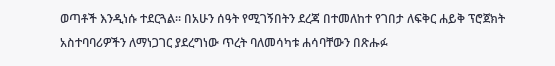ወጣቶች እንዲነሱ ተደርጓል። በአሁን ሰዓት የሚገኝበትን ደረጃ በተመለከተ የገበታ ለፍቅር ሐይቅ ፕሮጀክት አስተባባሪዎችን ለማነጋገር ያደረግነው ጥረት ባለመሳካቱ ሐሳባቸውን በጽሑፉ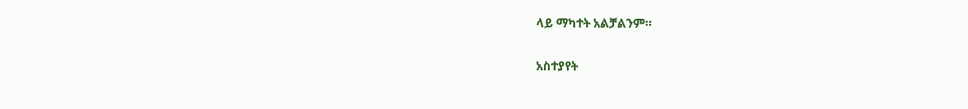ላይ ማካተት አልቻልንም።

አስተያየት